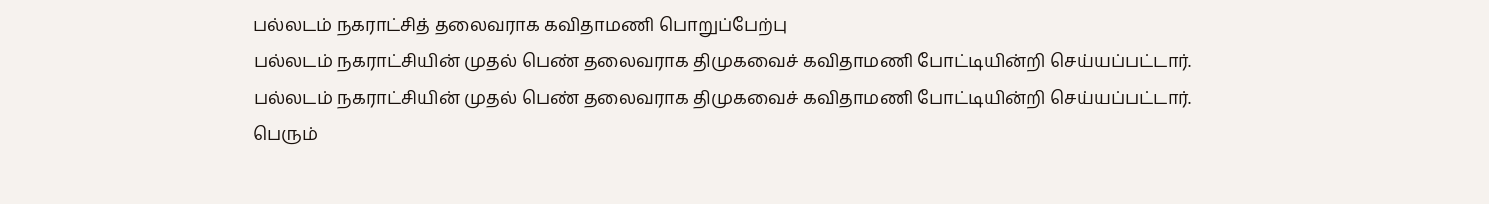பல்லடம் நகராட்சித் தலைவராக கவிதாமணி பொறுப்பேற்பு
பல்லடம் நகராட்சியின் முதல் பெண் தலைவராக திமுகவைச் கவிதாமணி போட்டியின்றி செய்யப்பட்டார்.
பல்லடம் நகராட்சியின் முதல் பெண் தலைவராக திமுகவைச் கவிதாமணி போட்டியின்றி செய்யப்பட்டார்.
பெரும்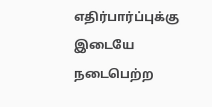எதிர்பார்ப்புக்கு இடையே நடைபெற்ற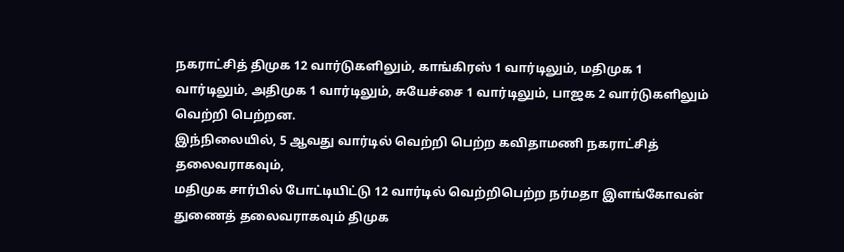நகராட்சித் திமுக 12 வார்டுகளிலும், காங்கிரஸ் 1 வார்டிலும், மதிமுக 1 வார்டிலும், அதிமுக 1 வார்டிலும், சுயேச்சை 1 வார்டிலும், பாஜக 2 வார்டுகளிலும் வெற்றி பெற்றன.
இந்நிலையில், 5 ஆவது வார்டில் வெற்றி பெற்ற கவிதாமணி நகராட்சித் தலைவராகவும்,
மதிமுக சார்பில் போட்டியிட்டு 12 வார்டில் வெற்றிபெற்ற நர்மதா இளங்கோவன் துணைத் தலைவராகவும் திமுக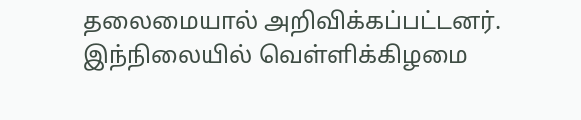தலைமையால் அறிவிக்கப்பட்டனர்.
இந்நிலையில் வெள்ளிக்கிழமை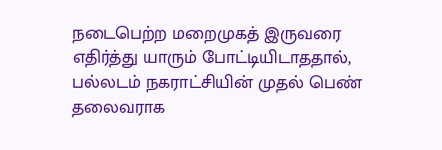நடைபெற்ற மறைமுகத் இருவரை எதிர்த்து யாரும் போட்டியிடாததால், பல்லடம் நகராட்சியின் முதல் பெண் தலைவராக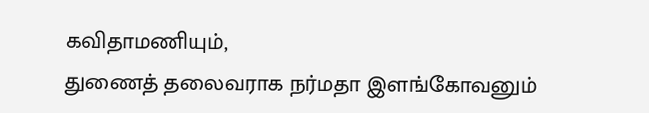கவிதாமணியும்,
துணைத் தலைவராக நர்மதா இளங்கோவனும்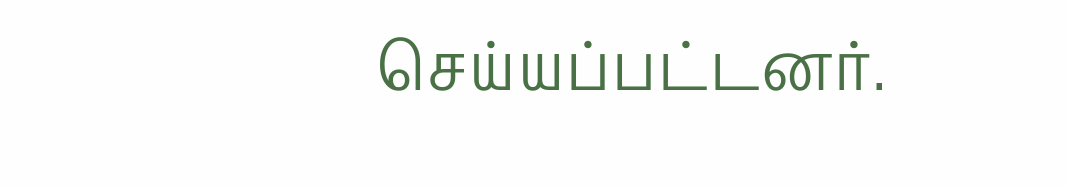செய்யப்பட்டனர்.